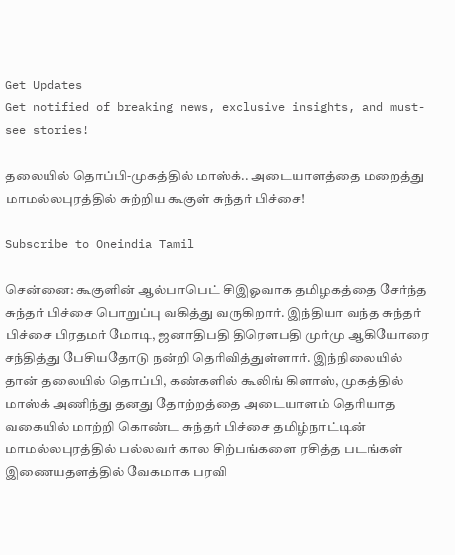Get Updates
Get notified of breaking news, exclusive insights, and must-see stories!

தலையில் தொப்பி-முகத்தில் மாஸ்க்.. அடையாளத்தை மறைத்து மாமல்லபுரத்தில் சுற்றிய கூகுள் சுந்தர் பிச்சை!

Subscribe to Oneindia Tamil

சென்னை: கூகுளின் ஆல்பாபெட் சிஇஓவாக தமிழகத்தை சேர்ந்த சுந்தர் பிச்சை பொறுப்பு வகித்து வருகிறார். இந்தியா வந்த சுந்தர் பிச்சை பிரதமர் மோடி, ஜனாதிபதி திரெளபதி முர்மு ஆகியோரை சந்தித்து பேசியதோடு நன்றி தெரிவித்துள்ளார். இந்நிலையில் தான் தலையில் தொப்பி, கண்களில் கூலிங் கிளாஸ், முகத்தில் மாஸ்க் அணிந்து தனது தோற்றத்தை அடையாளம் தெரியாத வகையில் மாற்றி கொண்ட சுந்தர் பிச்சை தமிழ்நாட்டின் மாமல்லபுரத்தில் பல்லவர் கால சிற்பங்களை ரசித்த படங்கள் இணையதளத்தில் வேகமாக பரவி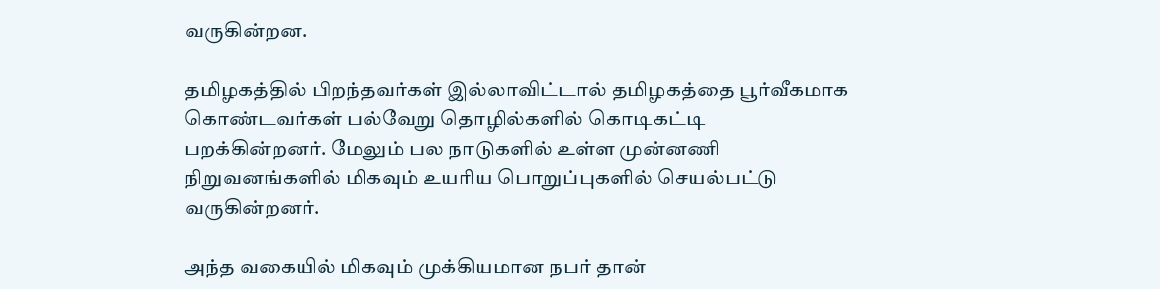வருகின்றன.

தமிழகத்தில் பிறந்தவர்கள் இல்லாவிட்டால் தமிழகத்தை பூர்வீகமாக கொண்டவர்கள் பல்வேறு தொழில்களில் கொடிகட்டி பறக்கின்றனர். மேலும் பல நாடுகளில் உள்ள முன்னணி நிறுவனங்களில் மிகவும் உயரிய பொறுப்புகளில் செயல்பட்டு வருகின்றனர்.

அந்த வகையில் மிகவும் முக்கியமான நபர் தான்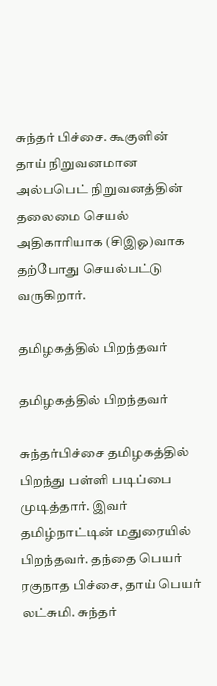சுந்தர் பிச்சை. கூகுளின் தாய் நிறுவனமான அல்பபெட் நிறுவனத்தின் தலைமை செயல் அதிகாரியாக (சிஇஓ)வாக தற்போது செயல்பட்டு வருகிறார்.

தமிழகத்தில் பிறந்தவர்

தமிழகத்தில் பிறந்தவர்

சுந்தர்பிச்சை தமிழகத்தில் பிறந்து பள்ளி படிப்பை முடித்தார். இவர் தமிழ்நாட்டின் மதுரையில் பிறந்தவர். தந்தை பெயர் ரகுநாத பிச்சை, தாய் பெயர் லட்சுமி. சுந்தர்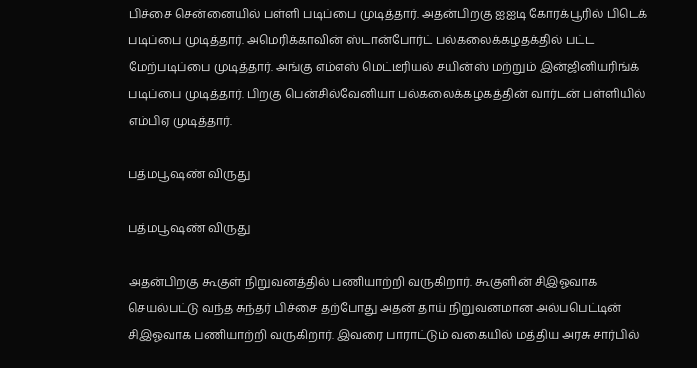பிச்சை சென்னையில் பள்ளி படிப்பை முடித்தார். அதன்பிறகு ஐஐடி கோரக்பூரில் பிடெக் படிப்பை முடித்தார். அமெரிக்காவின் ஸ்டான்போர்ட் பல்கலைக்கழதக்தில் பட்ட மேற்படிப்பை முடித்தார். அங்கு எம்எஸ் மெட்டீரியல் சயின்ஸ் மற்றும் இன்ஜினியரிங்க் படிப்பை முடித்தார். பிறகு பென்சில்வேனியா பல்கலைக்கழகத்தின் வார்டன் பள்ளியில் எம்பிஏ முடித்தார்.

பத்மபூஷண் விருது

பத்மபூஷண் விருது

அதன்பிறகு கூகுள் நிறுவனத்தில் பணியாற்றி வருகிறார். கூகுளின் சிஇஓவாக செயல்பட்டு வந்த சுந்தர் பிச்சை தற்போது அதன் தாய் நிறுவனமான அல்பபெட்டின் சிஇஓவாக பணியாற்றி வருகிறார். இவரை பாராட்டும் வகையில் மத்திய அரசு சார்பில்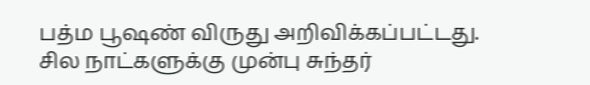பத்ம பூஷண் விருது அறிவிக்கப்பட்டது. சில நாட்களுக்கு முன்பு சுந்தர்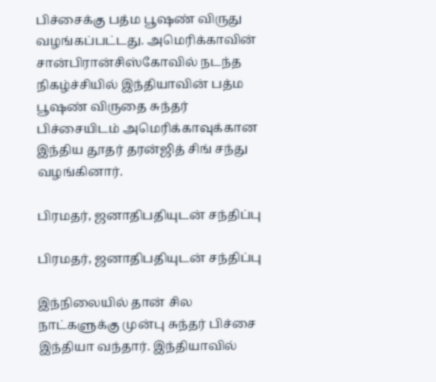பிச்சைக்கு பத்ம பூஷண் விருது வழங்கப்பட்டது. அமெரிக்காவின் சான்பிரான்சிஸ்கோவில் நடந்த நிகழ்ச்சியில் இந்தியாவின் பத்ம பூஷண் விருதை சுந்தர் பிச்சையிடம் அமெரிக்காவுக்கான இந்திய தூதர் தரன்ஜித் சிங் சந்து வழங்கினார்.

பிரமதர், ஜனாதிபதியுடன் சந்திப்பு

பிரமதர், ஜனாதிபதியுடன் சந்திப்பு

இந்நிலையில் தான் சில நாட்களுக்கு முன்பு சுந்தர் பிச்சை இந்தியா வந்தார். இந்தியாவில்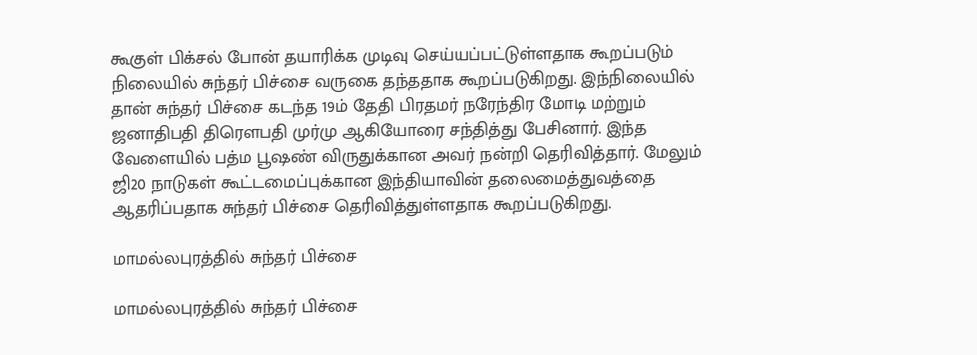கூகுள் பிக்சல் போன் தயாரிக்க முடிவு செய்யப்பட்டுள்ளதாக கூறப்படும் நிலையில் சுந்தர் பிச்சை வருகை தந்ததாக கூறப்படுகிறது. இந்நிலையில் தான் சுந்தர் பிச்சை கடந்த 19ம் தேதி பிரதமர் நரேந்திர மோடி மற்றும் ஜனாதிபதி திரெளபதி முர்மு ஆகியோரை சந்தித்து பேசினார். இந்த வேளையில் பத்ம பூஷண் விருதுக்கான அவர் நன்றி தெரிவித்தார். மேலும் ஜி20 நாடுகள் கூட்டமைப்புக்கான இந்தியாவின் தலைமைத்துவத்தை ஆதரிப்பதாக சுந்தர் பிச்சை தெரிவித்துள்ளதாக கூறப்படுகிறது.

மாமல்லபுரத்தில் சுந்தர் பிச்சை

மாமல்லபுரத்தில் சுந்தர் பிச்சை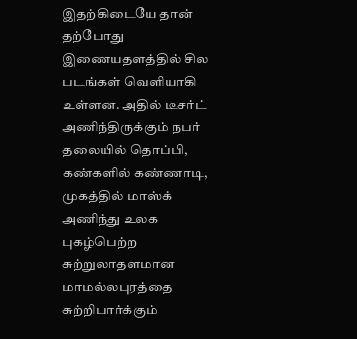இதற்கிடையே தான் தற்போது இணையதளத்தில் சில படங்கள் வெளியாகி உள்ளன. அதில் டீசர்ட் அணிந்திருக்கும் நபர் தலையில் தொப்பி, கண்களில் கண்ணாடி, முகத்தில் மாஸ்க் அணிந்து உலக புகழ்பெற்ற சுற்றுலாதளமான மாமல்லபுரத்தை சுற்றிபார்க்கும்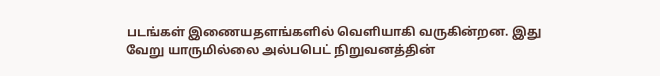படங்கள் இணையதளங்களில் வெளியாகி வருகின்றன. இது வேறு யாருமில்லை அல்பபெட் நிறுவனத்தின்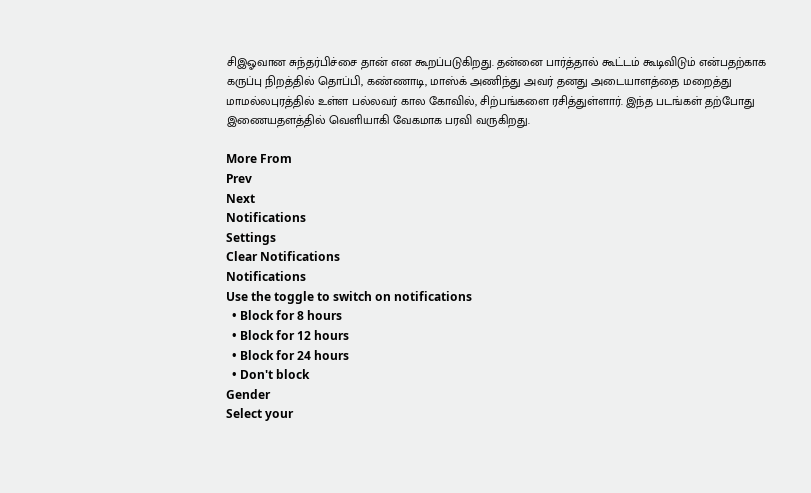சிஇஓவான சுந்தர்பிச்சை தான் என கூறப்படுகிறது. தன்னை பார்த்தால் கூட்டம் கூடிவிடும் என்பதற்காக கருப்பு நிறத்தில் தொப்பி, கண்ணாடி, மாஸ்க் அணிந்து அவர் தனது அடையாளத்தை மறைத்து மாமல்லபுரத்தில் உள்ள பல்லவர் கால கோவில், சிற்பங்களை ரசித்துள்ளார். இந்த படங்கள் தற்போது இணையதளத்தில் வெளியாகி வேகமாக பரவி வருகிறது.

More From
Prev
Next
Notifications
Settings
Clear Notifications
Notifications
Use the toggle to switch on notifications
  • Block for 8 hours
  • Block for 12 hours
  • Block for 24 hours
  • Don't block
Gender
Select your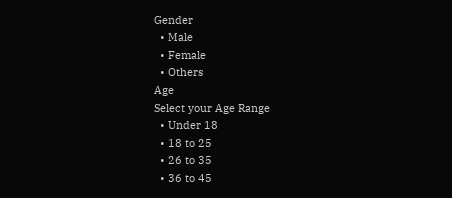Gender
  • Male
  • Female
  • Others
Age
Select your Age Range
  • Under 18
  • 18 to 25
  • 26 to 35
  • 36 to 45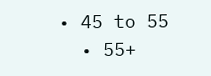• 45 to 55
  • 55+